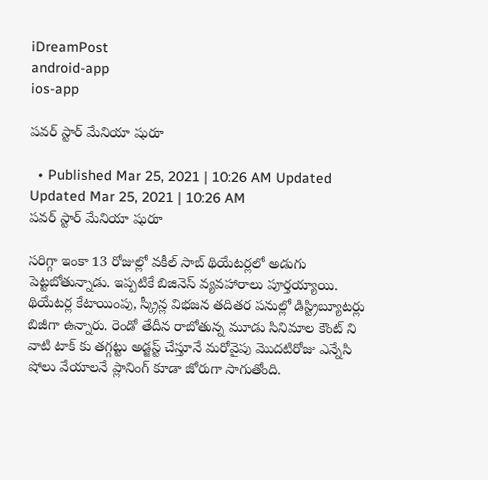iDreamPost
android-app
ios-app

పవర్ స్టార్ మేనియా షురూ

  • Published Mar 25, 2021 | 10:26 AM Updated Updated Mar 25, 2021 | 10:26 AM
పవర్ స్టార్ మేనియా షురూ

సరిగ్గా ఇంకా 13 రోజుల్లో వకీల్ సాబ్ థియేటర్లలో అడుగు పెట్టబోతున్నాడు. ఇప్పటికే బిజినెస్ వ్యవహారాలు పూర్తయ్యాయి. థియేటర్ల కేటాయింపు, స్క్రీన్ల విభజన తదితర పనుల్లో డిస్ట్రిబ్యూటర్లు బిజీగా ఉన్నారు. రెండో తేదీన రాబోతున్న మూడు సినిమాల కౌంట్ ని వాటి టాక్ కు తగ్గట్టు అడ్జస్ట్ చేస్తూనే మరోవైపు మొదటిరోజు ఎన్నేసి షోలు వేయాలనే ప్లానింగ్ కూడా జోరుగా సాగుతోంది.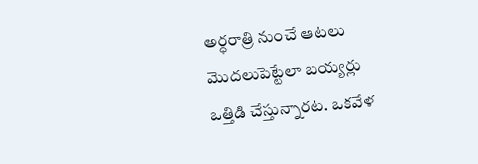అర్ధరాత్రి నుంచే ఆటలు మొదలుపెట్టేలా బయ్యర్లు ఒత్తిడి చేస్తున్నారట. ఒకవేళ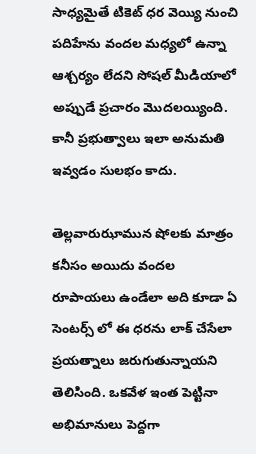సాధ్యమైతే టికెట్ ధర వెయ్యి నుంచి పదిహేను వందల మధ్యలో ఉన్నా ఆశ్చర్యం లేదని సోషల్ మీడియాలో అప్పుడే ప్రచారం మొదలయ్యింది. కానీ ప్రభుత్వాలు ఇలా అనుమతి ఇవ్వడం సులభం కాదు.

తెల్లవారుఝామున షోలకు మాత్రం కనీసం అయిదు వందల రూపాయలు ఉండేలా అది కూడా ఏ సెంటర్స్ లో ఈ ధరను లాక్ చేసేలా ప్రయత్నాలు జరుగుతున్నాయని తెలిసింది. ఒకవేళ ఇంత పెట్టినా అభిమానులు పెద్దగా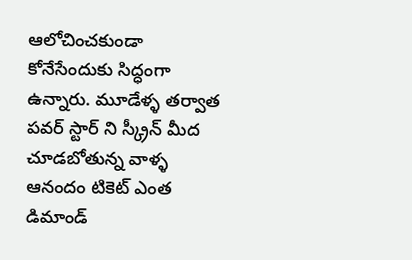ఆలోచించకుండా కోనేసేందుకు సిద్ధంగా ఉన్నారు. మూడేళ్ళ తర్వాత పవర్ స్టార్ ని స్క్రీన్ మీద చూడబోతున్న వాళ్ళ ఆనందం టికెట్ ఎంత డిమాండ్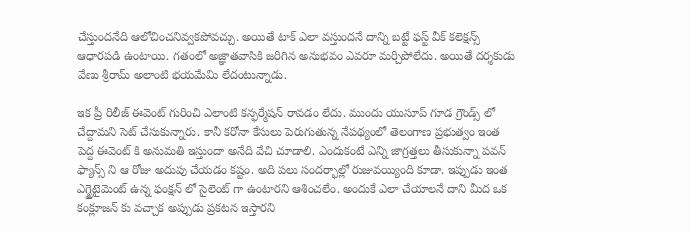చేస్తుందనేది ఆలోచించనివ్వకపోవచ్చు. అయితే టాక్ ఎలా వస్తుందనే దాన్ని బట్టే ఫస్ట్ వీక్ కలెక్షన్స్ ఆధారపడి ఉంటాయి. గతంలో అజ్ఞాతవాసికి జరిగిన అనుభవం ఎవరూ మర్చిపోలేదు. అయితే దర్శకుడు వేణు శ్రీరామ్ అలాంటి భయమేమి లేదంటున్నాడు.

ఇక ప్రీ రిలీజ్ ఈవెంట్ గురించి ఎలాంటి కన్ఫర్మేషన్ రావడం లేదు. ముందు యుసూప్ గూడ గ్రౌండ్స్ లో చేద్దామని సెట్ చేసుకున్నారు. కానీ కరోనా కేసులు పెరుగుతున్న నేపథ్యంలో తెలంగాణ ప్రభుత్వం ఇంత పెద్ద ఈవెంట్ కి అనుమతి ఇస్తుందా అనేది వేచి చూడాలి. ఎందుకంటే ఎన్ని జాగ్రత్తలు తీసుకున్నా పవన్ ఫ్యాన్స్ ని ఆ రోజు అదుపు చేయడం కష్టం. అది పలు సందర్భాల్లో రుజువయ్యింది కూడా. ఇప్పుడు ఇంత ఎగ్జైటైమెంట్ ఉన్న ఫంక్షన్ లో సైలెంట్ గా ఉంటారని ఆశించలేం. అందుకే ఎలా చేయాలనే దాని మీద ఒక కంక్లూజన్ కు వచ్చాక అప్పుడు ప్రకటన ఇస్తారని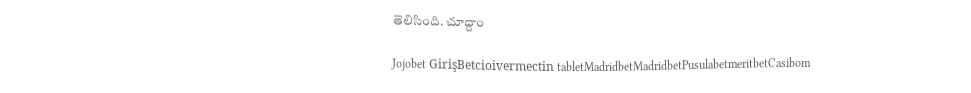తెలిసింది. చూద్దాం

Jojobet GirişBetcioivermectin tabletMadridbetMadridbetPusulabetmeritbetCasibom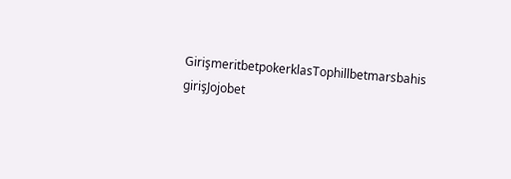GirişmeritbetpokerklasTophillbetmarsbahis girişJojobet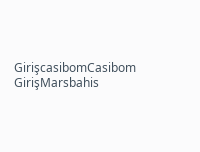GirişcasibomCasibom GirişMarsbahis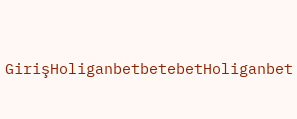GirişHoliganbetbetebetHoliganbet